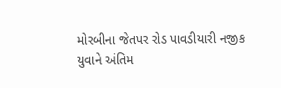મોરબીના જેતપર રોડ પાવડીયારી નજીક યુવાને અંતિમ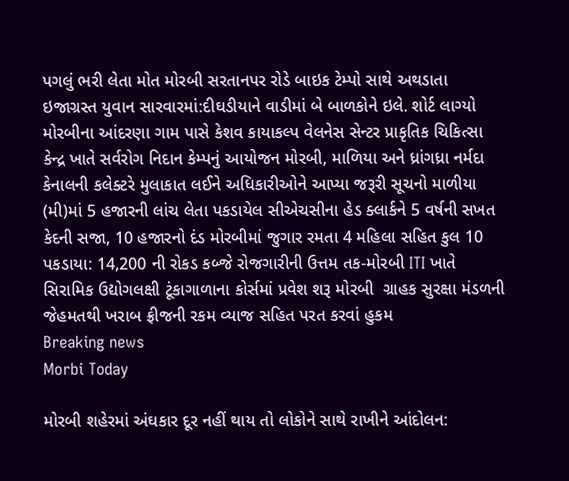પગલું ભરી લેતા મોત મોરબી સરતાનપર રોડે બાઇક ટેમ્પો સાથે અથડાતા ઇજાગ્રસ્ત યુવાન સારવારમાં:દીઘડીયાને વાડીમાં બે બાળકોને ઇલે. શોર્ટ લાગ્યો મોરબીના આંદરણા ગામ પાસે કેશવ કાયાકલ્પ વેલનેસ સેન્ટર પ્રાકૃતિક ચિકિત્સા કેન્દ્ર ખાતે સર્વરોગ નિદાન કેમ્પનું આયોજન મોરબી, માળિયા અને ધ્રાંગધ્રા નર્મદા કેનાલની કલેક્ટરે મુલાકાત લઈને અધિકારીઓને આપ્યા જરૂરી સૂચનો માળીયા (મી)માં 5 હજારની લાંચ લેતા પકડાયેલ સીએચસીના હેડ ક્લાર્કને 5 વર્ષની સખત કેદની સજા, 10 હજારનો દંડ મોરબીમાં જુગાર રમતા 4 મહિલા સહિત કુલ 10 પકડાયા: 14,200 ની રોકડ કબ્જે રોજગારીની ઉત્તમ તક-મોરબી ITI ખાતે સિરામિક ઉદ્યોગલક્ષી ટૂંકાગાળાના કોર્સમાં પ્રવેશ શરૂ મોરબી  ગ્રાહક સુરક્ષા મંડળની  જેહમતથી ખરાબ ફ્રીજની રકમ વ્યાજ સહિત પરત કરવાં હુકમ
Breaking news
Morbi Today

મોરબી શહેરમાં અંઘકાર દૂર નહીં થાય તો લોકોને સાથે રાખીને આંદોલન: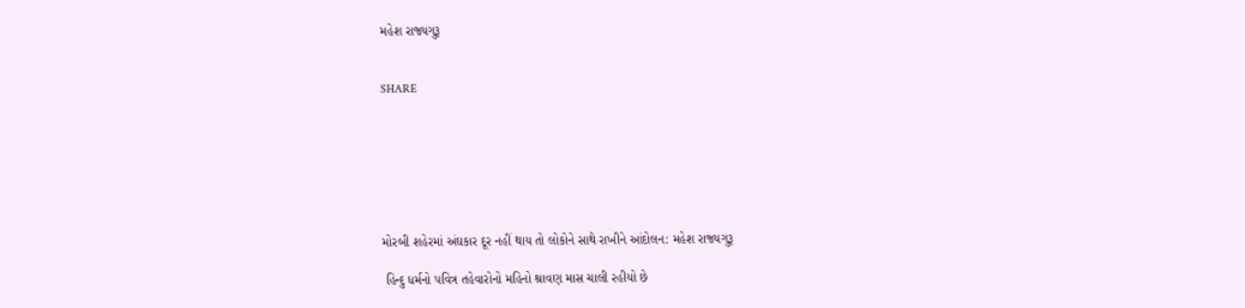મહેશ રાજ્યગુરૂ


SHARE







મોરબી શહેરમાં અંઘકાર દૂર નહીં થાય તો લોકોને સાથે રાખીને આંદોલન: મહેશ રાજ્યગુરૂ

 હિન્દુ ધર્મનો પવિત્ર તહેવારોનો મહિનો શ્રાવણ માસ ચાલી રહીયો છે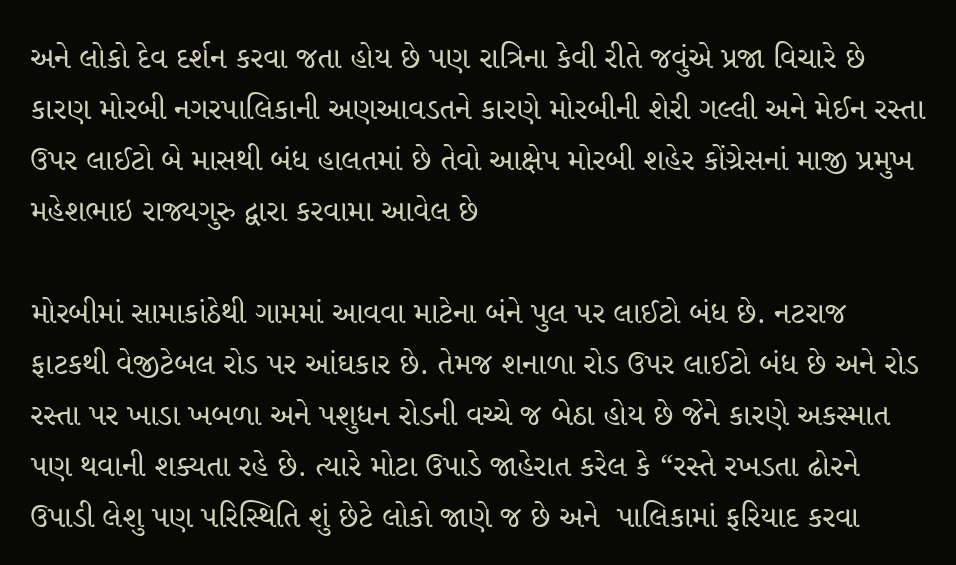અને લોકો દેવ દર્શન કરવા જતા હોય છે પણ રાત્રિના કેવી રીતે જવુંએ પ્રજા વિચારે છે કારણ મોરબી નગરપાલિકાની અણઆવડતને કારણે મોરબીની શેરી ગલ્લી અને મેઈન રસ્તા ઉપર લાઈટો બે માસથી બંધ હાલતમાં છે તેવો આક્ષેપ મોરબી શહેર કોંગ્રેસનાં માજી પ્રમુખ મહેશભાઇ રાજ્યગુરુ દ્વારા કરવામા આવેલ છે

મોરબીમાં સામાકાંઠેથી ગામમાં આવવા માટેના બંને પુલ પર લાઈટો બંધ છે. નટરાજ ફાટકથી વેજીટેબલ રોડ પર આંઘકાર છે. તેમજ શનાળા રોડ ઉપર લાઈટો બંધ છે અને રોડ રસ્તા પર ખાડા ખબળા અને પશુધન રોડની વચ્ચે જ બેઠા હોય છે જેને કારણે અકસ્માત પણ થવાની શક્યતા રહે છે. ત્યારે મોટા ઉપાડે જાહેરાત કરેલ કે “રસ્તે રખડતા ઢોરને ઉપાડી લેશુ પણ પરિસ્થિતિ શું છેટે લોકો જાણે જ છે અને  પાલિકામાં ફરિયાદ કરવા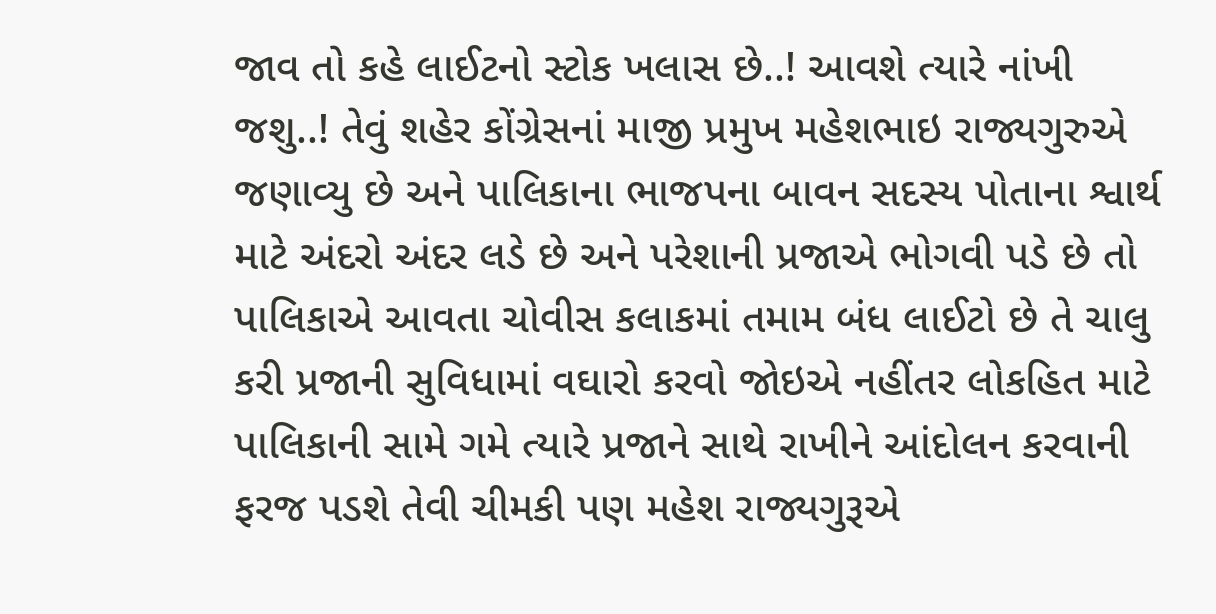જાવ તો કહે લાઈટનો સ્ટોક ખલાસ છે..! આવશે ત્યારે નાંખી જશુ..! તેવું શહેર કોંગ્રેસનાં માજી પ્રમુખ મહેશભાઇ રાજ્યગુરુએ જણાવ્યુ છે અને પાલિકાના ભાજપના બાવન સદસ્ય પોતાના શ્વાર્થ માટે અંદરો અંદર લડે છે અને પરેશાની પ્રજાએ ભોગવી પડે છે તો પાલિકાએ આવતા ચોવીસ કલાકમાં તમામ બંધ લાઈટો છે તે ચાલુ કરી પ્રજાની સુવિધામાં વઘારો કરવો જોઇએ નહીંતર લોકહિત માટે પાલિકાની સામે ગમે ત્યારે પ્રજાને સાથે રાખીને આંદોલન કરવાની ફરજ પડશે તેવી ચીમકી પણ મહેશ રાજ્યગુરૂએ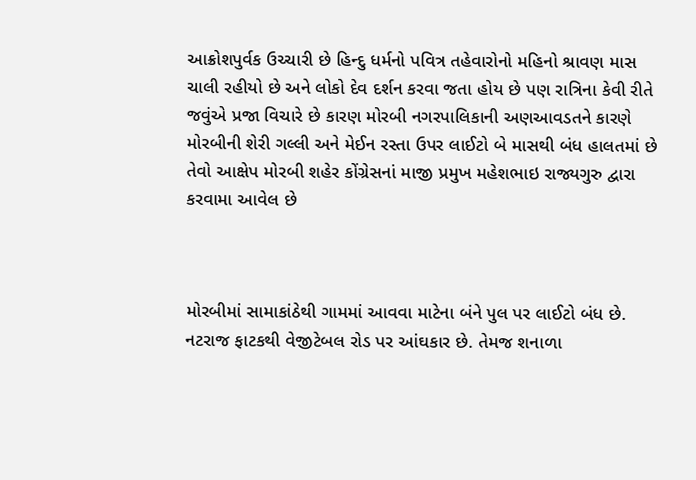આક્રોશપુર્વક ઉચ્ચારી છે હિન્દુ ધર્મનો પવિત્ર તહેવારોનો મહિનો શ્રાવણ માસ ચાલી રહીયો છે અને લોકો દેવ દર્શન કરવા જતા હોય છે પણ રાત્રિના કેવી રીતે જવુંએ પ્રજા વિચારે છે કારણ મોરબી નગરપાલિકાની અણઆવડતને કારણે મોરબીની શેરી ગલ્લી અને મેઈન રસ્તા ઉપર લાઈટો બે માસથી બંધ હાલતમાં છે તેવો આક્ષેપ મોરબી શહેર કોંગ્રેસનાં માજી પ્રમુખ મહેશભાઇ રાજ્યગુરુ દ્વારા કરવામા આવેલ છે



મોરબીમાં સામાકાંઠેથી ગામમાં આવવા માટેના બંને પુલ પર લાઈટો બંધ છે. નટરાજ ફાટકથી વેજીટેબલ રોડ પર આંઘકાર છે. તેમજ શનાળા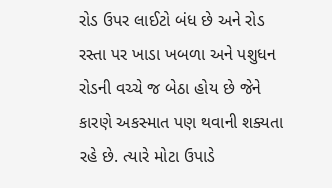રોડ ઉપર લાઈટો બંધ છે અને રોડ રસ્તા પર ખાડા ખબળા અને પશુધન રોડની વચ્ચે જ બેઠા હોય છે જેને કારણે અકસ્માત પણ થવાની શક્યતા રહે છે. ત્યારે મોટા ઉપાડે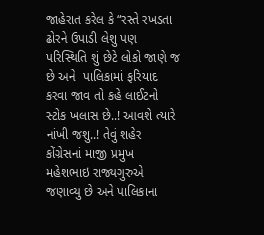જાહેરાત કરેલ કે “રસ્તે રખડતા ઢોરને ઉપાડી લેશુ પણ પરિસ્થિતિ શું છેટે લોકો જાણે જ છે અને  પાલિકામાં ફરિયાદ કરવા જાવ તો કહે લાઈટનો સ્ટોક ખલાસ છે..! આવશે ત્યારે નાંખી જશુ..! તેવું શહેર કોંગ્રેસનાં માજી પ્રમુખ મહેશભાઇ રાજ્યગુરુએ જણાવ્યુ છે અને પાલિકાના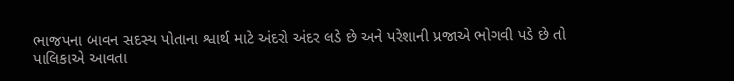ભાજપના બાવન સદસ્ય પોતાના શ્વાર્થ માટે અંદરો અંદર લડે છે અને પરેશાની પ્રજાએ ભોગવી પડે છે તો પાલિકાએ આવતા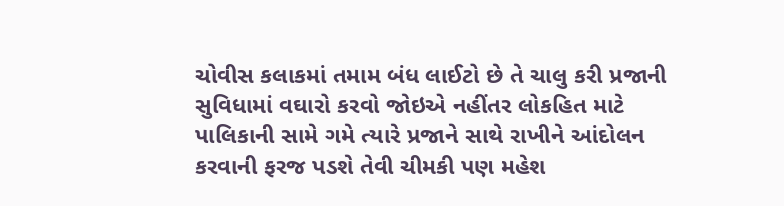ચોવીસ કલાકમાં તમામ બંધ લાઈટો છે તે ચાલુ કરી પ્રજાની સુવિધામાં વઘારો કરવો જોઇએ નહીંતર લોકહિત માટે પાલિકાની સામે ગમે ત્યારે પ્રજાને સાથે રાખીને આંદોલન કરવાની ફરજ પડશે તેવી ચીમકી પણ મહેશ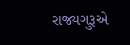રાજ્યગુરૂએ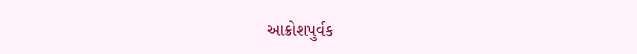આક્રોશપુર્વક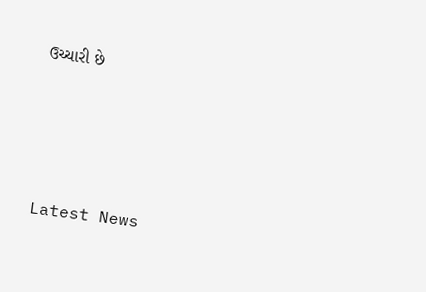ઉચ્ચારી છે






Latest News